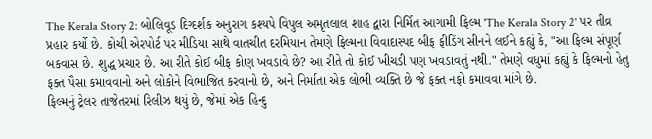The Kerala Story 2: બોલિવૂડ દિગ્દર્શક અનુરાગ કશ્યપે વિપુલ અમૃતલાલ શાહ દ્વારા નિર્મિત આગામી ફિલ્મ 'The Kerala Story 2' પર તીવ્ર પ્રહાર કર્યો છે. કોચી એરપોર્ટ પર મીડિયા સાથે વાતચીત દરમિયાન તેમણે ફિલ્મના વિવાદાસ્પદ બીફ ફીડિંગ સીનને લઈને કહ્યું કે, "આ ફિલ્મ સંપૂર્ણ બકવાસ છે. શુદ્ધ પ્રચાર છે. આ રીતે કોઈ બીફ કોણ ખવડાવે છે? આ રીતે તો કોઈ ખીચડી પણ ખવડાવતું નથી." તેમણે વધુમાં કહ્યું કે ફિલ્મનો હેતુ ફક્ત પૈસા કમાવવાનો અને લોકોને વિભાજિત કરવાનો છે, અને નિર્માતા એક લોભી વ્યક્તિ છે જે ફક્ત નફો કમાવવા માંગે છે.
ફિલ્મનું ટ્રેલર તાજેતરમાં રિલીઝ થયું છે, જેમાં એક હિન્દુ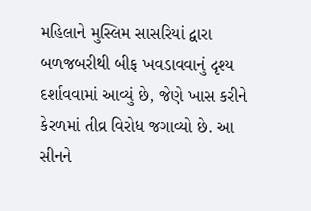મહિલાને મુસ્લિમ સાસરિયાં દ્વારા બળજબરીથી બીફ ખવડાવવાનું દૃશ્ય દર્શાવવામાં આવ્યું છે, જેણે ખાસ કરીને કેરળમાં તીવ્ર વિરોધ જગાવ્યો છે. આ સીનને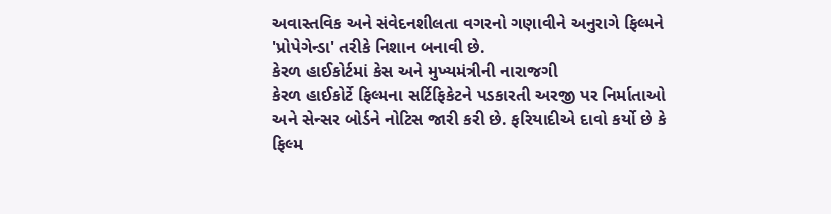અવાસ્તવિક અને સંવેદનશીલતા વગરનો ગણાવીને અનુરાગે ફિલ્મને 'પ્રોપેગેન્ડા' તરીકે નિશાન બનાવી છે.
કેરળ હાઈકોર્ટમાં કેસ અને મુખ્યમંત્રીની નારાજગી
કેરળ હાઈકોર્ટે ફિલ્મના સર્ટિફિકેટને પડકારતી અરજી પર નિર્માતાઓ અને સેન્સર બોર્ડને નોટિસ જારી કરી છે. ફરિયાદીએ દાવો કર્યો છે કે ફિલ્મ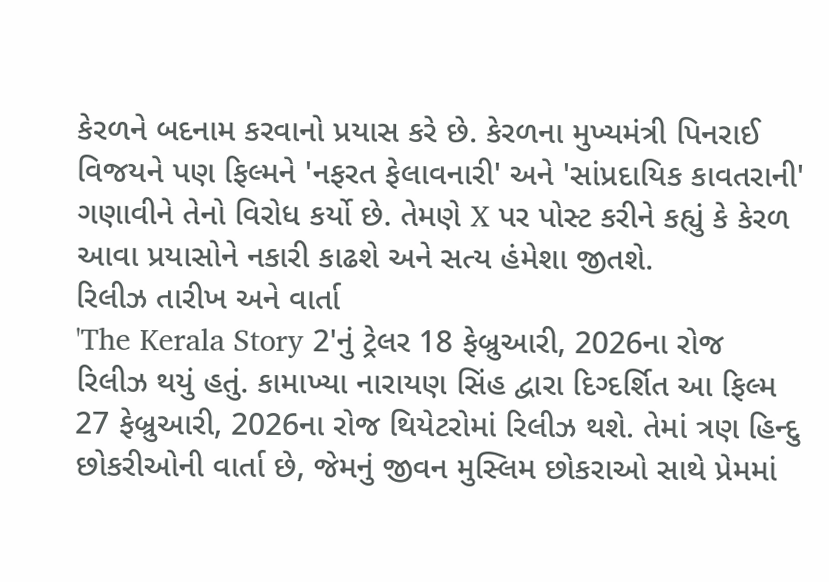કેરળને બદનામ કરવાનો પ્રયાસ કરે છે. કેરળના મુખ્યમંત્રી પિનરાઈ વિજયને પણ ફિલ્મને 'નફરત ફેલાવનારી' અને 'સાંપ્રદાયિક કાવતરાની' ગણાવીને તેનો વિરોધ કર્યો છે. તેમણે X પર પોસ્ટ કરીને કહ્યું કે કેરળ આવા પ્રયાસોને નકારી કાઢશે અને સત્ય હંમેશા જીતશે.
રિલીઝ તારીખ અને વાર્તા
'The Kerala Story 2'નું ટ્રેલર 18 ફેબ્રુઆરી, 2026ના રોજ રિલીઝ થયું હતું. કામાખ્યા નારાયણ સિંહ દ્વારા દિગ્દર્શિત આ ફિલ્મ 27 ફેબ્રુઆરી, 2026ના રોજ થિયેટરોમાં રિલીઝ થશે. તેમાં ત્રણ હિન્દુ છોકરીઓની વાર્તા છે, જેમનું જીવન મુસ્લિમ છોકરાઓ સાથે પ્રેમમાં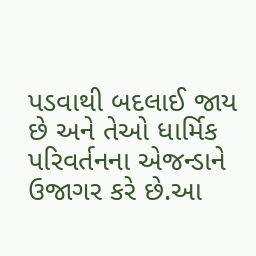પડવાથી બદલાઈ જાય છે અને તેઓ ધાર્મિક પરિવર્તનના એજન્ડાને ઉજાગર કરે છે.આ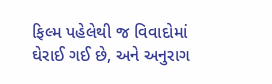ફિલ્મ પહેલેથી જ વિવાદોમાં ઘેરાઈ ગઈ છે, અને અનુરાગ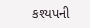કશ્યપની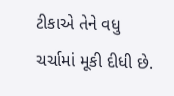ટીકાએ તેને વધુ ચર્ચામાં મૂકી દીધી છે.